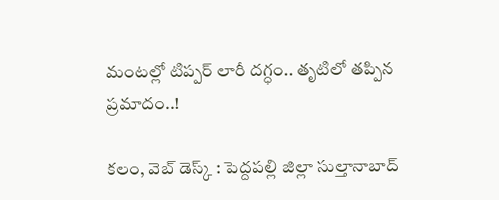మంటల్లో టిప్పర్ లారీ దగ్ధం.. తృటిలో తప్పిన ప్రమాదం..!

కలం, వెబ్ డెస్క్ : పెద్దపల్లి జిల్లా సుల్తానాబాద్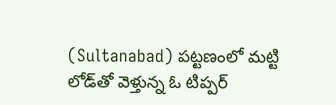(Sultanabad) పట్టణంలో మట్టి లోడ్‌తో వెళ్తున్న ఓ టిప్పర్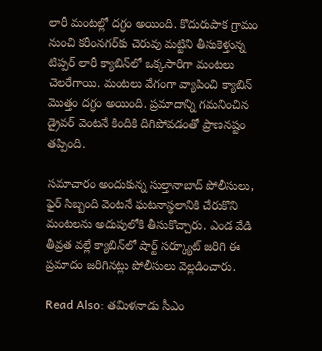లారీ మంటల్లో దగ్ధం అయింది. కొదురుపాక గ్రామం నుంచి కరీంనగర్‌కు చెరువు మట్టిని తీసుకెళ్తున్న టిప్పర్ లారీ క్యాబిన్‌లో ఒక్కసారిగా మంటలు చెలరేగాయి. మంటలు వేగంగా వ్యాపించి క్యాబిన్ మొత్తం దగ్ధం అయింది. ప్రమాదాన్ని గమనించిన డ్రైవర్ వెంటనే కిందికి దిగిపోవడంతో ప్రాణనష్టం తప్పింది.

సమాచారం అందుకున్న సుల్తానాబాద్ పోలీసులు, ఫైర్ సిబ్బంది వెంటనే ఘటనాస్థలానికి చేరుకొని మంటలను అదుపులోకి తీసుకొచ్చారు. ఎండ వేడి తీవ్రత వల్లే క్యాబిన్‌లో షార్ట్ సర్క్యూట్ జరిగి ఈ ప్రమాదం జరిగినట్లు పోలీసులు వెల్లడించారు.

Read Also: తమిళనాడు సీఎం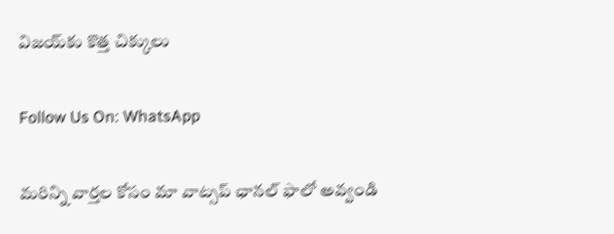విజయ్‌కు కొత్త చిక్కులు

Follow Us On: WhatsApp

మ‌రిన్ని వార్త‌ల కోసం మా వాట్స‌ప్ ఛాన‌ల్ ఫాలో అవ్వండి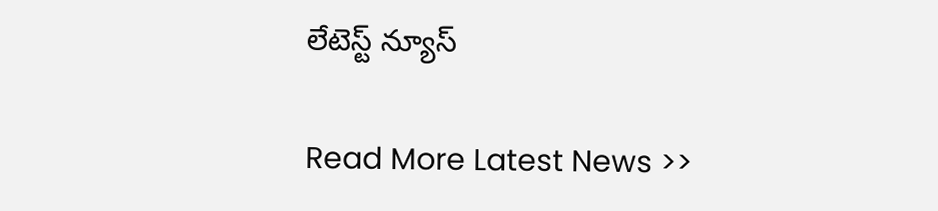లేటెస్ట్ న్యూస్‌

Read More Latest News >>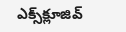ఎక్స్‌క్లూజివ్‌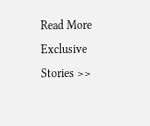Read More Exclusive Stories >>